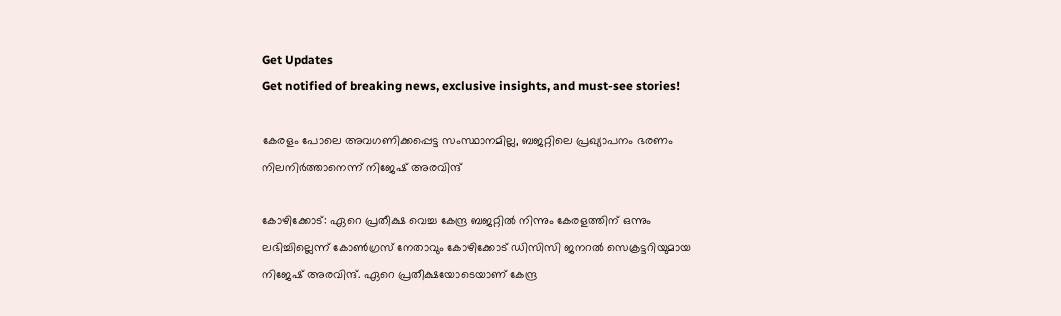Get Updates
Get notified of breaking news, exclusive insights, and must-see stories!

കേരളം പോലെ അവഗണിക്കപ്പെട്ട സംസ്ഥാനമില്ല, ബജറ്റിലെ പ്രഖ്യാപനം ഭരണം നിലനിര്‍ത്താനെന്ന് നിജേഷ് അരവിന്ദ്

കോഴിക്കോട്: ഏറെ പ്രതീക്ഷ വെച്ച കേന്ദ്ര ബജറ്റില്‍ നിന്നും കേരളത്തിന് ഒന്നും ലഭിച്ചില്ലെന്ന് കോണ്‍ഗ്രസ് നേതാവും കോഴിക്കോട് ഡിസിസി ജനറല്‍ സെക്രട്ടറിയുമായ നിജേഷ് അരവിന്ദ്. ഏറെ പ്രതീക്ഷയോടെയാണ് കേന്ദ്ര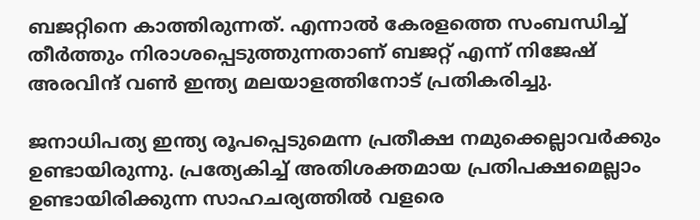ബജറ്റിനെ കാത്തിരുന്നത്. എന്നാല്‍ കേരളത്തെ സംബന്ധിച്ച് തീര്‍ത്തും നിരാശപ്പെടുത്തുന്നതാണ് ബജറ്റ് എന്ന് നിജേഷ് അരവിന്ദ് വണ്‍ ഇന്ത്യ മലയാളത്തിനോട് പ്രതികരിച്ചു.

ജനാധിപത്യ ഇന്ത്യ രൂപപ്പെടുമെന്ന പ്രതീക്ഷ നമുക്കെല്ലാവര്‍ക്കും ഉണ്ടായിരുന്നു. പ്രത്യേകിച്ച് അതിശക്തമായ പ്രതിപക്ഷമെല്ലാം ഉണ്ടായിരിക്കുന്ന സാഹചര്യത്തില്‍ വളരെ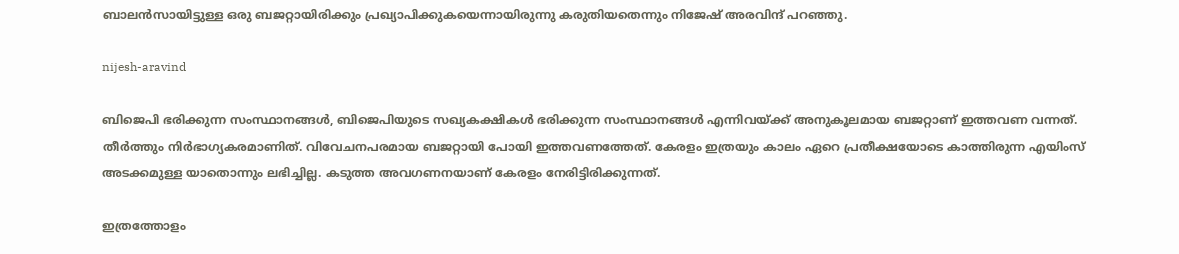ബാലന്‍സായിട്ടുള്ള ഒരു ബജറ്റായിരിക്കും പ്രഖ്യാപിക്കുകയെന്നായിരുന്നു കരുതിയതെന്നും നിജേഷ് അരവിന്ദ് പറഞ്ഞു.

nijesh-aravind

ബിജെപി ഭരിക്കുന്ന സംസ്ഥാനങ്ങള്‍, ബിജെപിയുടെ സഖ്യകക്ഷികള്‍ ഭരിക്കുന്ന സംസ്ഥാനങ്ങള്‍ എന്നിവയ്ക്ക് അനുകൂലമായ ബജറ്റാണ് ഇത്തവണ വന്നത്. തീര്‍ത്തും നിര്‍ഭാഗ്യകരമാണിത്. വിവേചനപരമായ ബജറ്റായി പോയി ഇത്തവണത്തേത്. കേരളം ഇത്രയും കാലം ഏറെ പ്രതീക്ഷയോടെ കാത്തിരുന്ന എയിംസ് അടക്കമുള്ള യാതൊന്നും ലഭിച്ചില്ല. കടുത്ത അവഗണനയാണ് കേരളം നേരിട്ടിരിക്കുന്നത്.

ഇത്രത്തോളം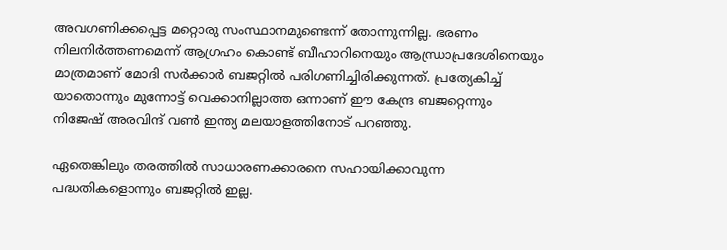അവഗണിക്കപ്പെട്ട മറ്റൊരു സംസ്ഥാനമുണ്ടെന്ന് തോന്നുന്നില്ല. ഭരണം നിലനിര്‍ത്തണമെന്ന് ആഗ്രഹം കൊണ്ട് ബീഹാറിനെയും ആന്ധ്രാപ്രദേശിനെയും മാത്രമാണ് മോദി സര്‍ക്കാര്‍ ബജറ്റില്‍ പരിഗണിച്ചിരിക്കുന്നത്. പ്രത്യേകിച്ച് യാതൊന്നും മുന്നോട്ട് വെക്കാനില്ലാത്ത ഒന്നാണ് ഈ കേന്ദ്ര ബജറ്റെന്നും നിജേഷ് അരവിന്ദ് വണ്‍ ഇന്ത്യ മലയാളത്തിനോട് പറഞ്ഞു.

ഏതെങ്കിലും തരത്തില്‍ സാധാരണക്കാരനെ സഹായിക്കാവുന്ന പദ്ധതികളൊന്നും ബജറ്റില്‍ ഇല്ല.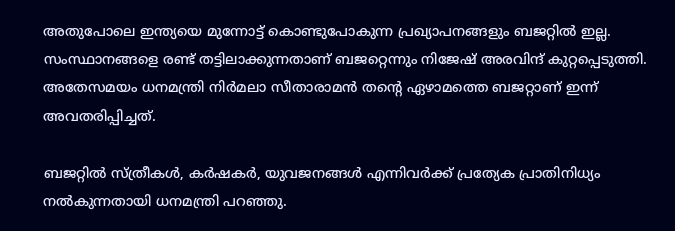അതുപോലെ ഇന്ത്യയെ മുന്നോട്ട് കൊണ്ടുപോകുന്ന പ്രഖ്യാപനങ്ങളും ബജറ്റില്‍ ഇല്ല. സംസ്ഥാനങ്ങളെ രണ്ട് തട്ടിലാക്കുന്നതാണ് ബജറ്റെന്നും നിജേഷ് അരവിന്ദ് കുറ്റപ്പെടുത്തി. അതേസമയം ധനമന്ത്രി നിര്‍മലാ സീതാരാമന്‍ തന്റെ ഏഴാമത്തെ ബജറ്റാണ് ഇന്ന് അവതരിപ്പിച്ചത്.

ബജറ്റില്‍ സ്ത്രീകള്‍, കര്‍ഷകര്‍, യുവജനങ്ങള്‍ എന്നിവര്‍ക്ക് പ്രത്യേക പ്രാതിനിധ്യം നല്‍കുന്നതായി ധനമന്ത്രി പറഞ്ഞു.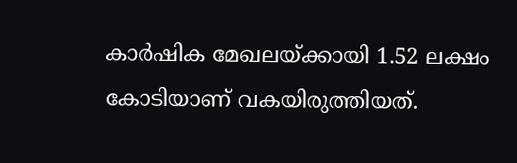കാര്‍ഷിക മേഖലയ്ക്കായി 1.52 ലക്ഷം കോടിയാണ് വകയിരുത്തിയത്.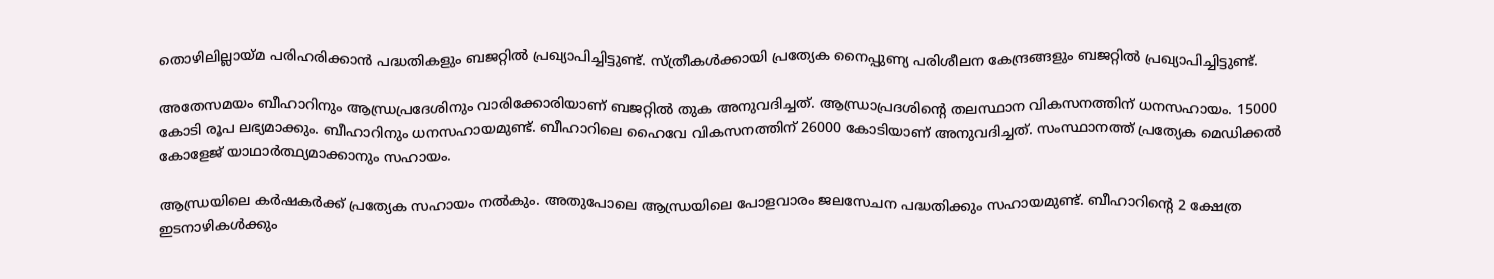തൊഴിലില്ലായ്മ പരിഹരിക്കാന്‍ പദ്ധതികളും ബജറ്റില്‍ പ്രഖ്യാപിച്ചിട്ടുണ്ട്. സ്ത്രീകള്‍ക്കായി പ്രത്യേക നൈപ്പുണ്യ പരിശീലന കേന്ദ്രങ്ങളും ബജറ്റില്‍ പ്രഖ്യാപിച്ചിട്ടുണ്ട്.

അതേസമയം ബീഹാറിനും ആന്ധ്രപ്രദേശിനും വാരിക്കോരിയാണ് ബജറ്റില്‍ തുക അനുവദിച്ചത്. ആന്ധ്രാപ്രദശിന്റെ തലസ്ഥാന വികസനത്തിന് ധനസഹായം. 15000 കോടി രൂപ ലഭ്യമാക്കും. ബീഹാറിനും ധനസഹായമുണ്ട്. ബീഹാറിലെ ഹൈവേ വികസനത്തിന് 26000 കോടിയാണ് അനുവദിച്ചത്. സംസ്ഥാനത്ത് പ്രത്യേക മെഡിക്കല്‍ കോളേജ് യാഥാര്‍ത്ഥ്യമാക്കാനും സഹായം.

ആന്ധ്രയിലെ കര്‍ഷകര്‍ക്ക് പ്രത്യേക സഹായം നല്‍കും. അതുപോലെ ആന്ധ്രയിലെ പോളവാരം ജലസേചന പദ്ധതിക്കും സഹായമുണ്ട്. ബീഹാറിന്റെ 2 ക്ഷേത്ര ഇടനാഴികള്‍ക്കും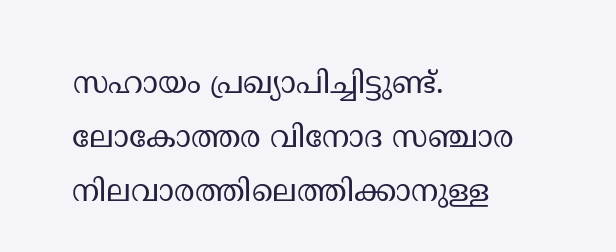സഹായം പ്രഖ്യാപിച്ചിട്ടുണ്ട്. ലോകോത്തര വിനോദ സഞ്ചാര നിലവാരത്തിലെത്തിക്കാനുള്ള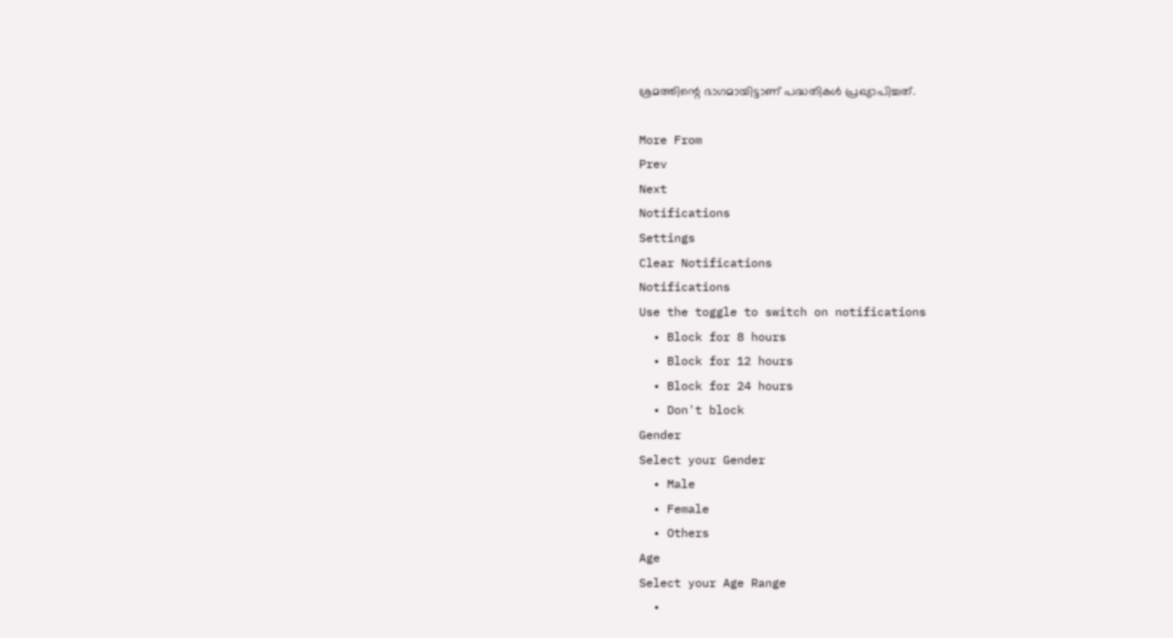ശ്രമത്തിന്റെ ഭാഗമായിട്ടാണ് പദ്ധതികള്‍ പ്രഖ്യാപിച്ചത്.

More From
Prev
Next
Notifications
Settings
Clear Notifications
Notifications
Use the toggle to switch on notifications
  • Block for 8 hours
  • Block for 12 hours
  • Block for 24 hours
  • Don't block
Gender
Select your Gender
  • Male
  • Female
  • Others
Age
Select your Age Range
  •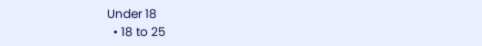Under 18
  • 18 to 25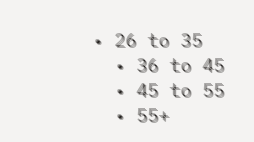• 26 to 35
  • 36 to 45
  • 45 to 55
  • 55+